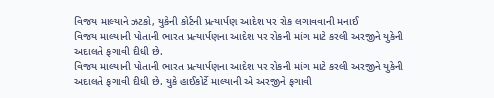વિજય માલ્યાને ઝટકો, યુકેની કોર્ટની પ્રત્યાર્પણ આદેશ પર રોક લગાવવાની મનાઈ
વિજય માલ્યાની પોતાની ભારત પ્રત્યાર્પણના આદેશ પર રોકની માંગ માટે કરલી અરજીને યુકેની અદાલતે ફગાવી દીધી છે.
વિજય માલ્યાની પોતાની ભારત પ્રત્યાર્પણના આદેશ પર રોકની માંગ માટે કરલી અરજીને યુકેની અદાલતે ફગાવી દીધી છે. યુકે હાઈકોર્ટે માલ્યાની એ અરજીને ફગાવી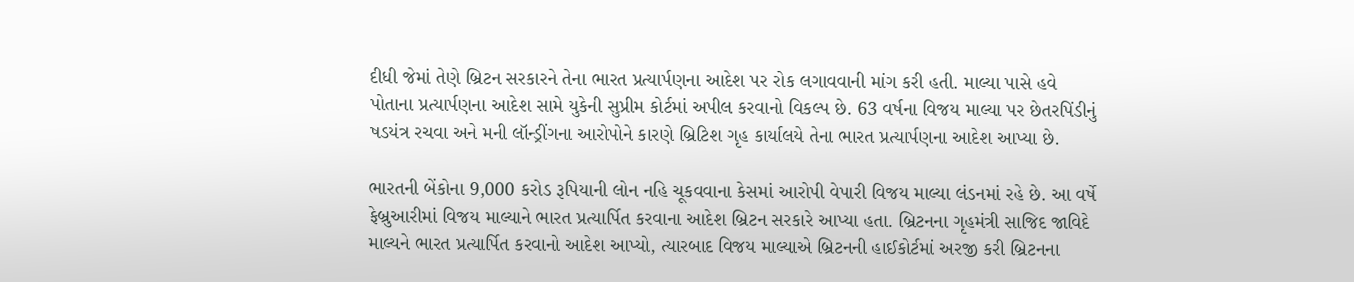દીધી જેમાં તેણે બ્રિટન સરકારને તેના ભારત પ્રત્યાર્પણના આદેશ પર રોક લગાવવાની માંગ કરી હતી. માલ્યા પાસે હવે પોતાના પ્રત્યાર્પણના આદેશ સામે યુકેની સુપ્રીમ કોર્ટમાં અપીલ કરવાનો વિકલ્પ છે. 63 વર્ષના વિજય માલ્યા પર છેતરપિંડીનું ષડયંત્ર રચવા અને મની લૉન્ડ્રીંગના આરોપોને કારણે બ્રિટિશ ગૃહ કાર્યાલયે તેના ભારત પ્રત્યાર્પણના આદેશ આપ્યા છે.

ભારતની બેંકોના 9,000 કરોડ રૂપિયાની લોન નહિ ચૂકવવાના કેસમાં આરોપી વેપારી વિજય માલ્યા લંડનમાં રહે છે. આ વર્ષે ફેબ્રુઆરીમાં વિજય માલ્યાને ભારત પ્રત્યાર્પિત કરવાના આદેશ બ્રિટન સરકારે આપ્યા હતા. બ્રિટનના ગૃહમંત્રી સાજિદ જાવિદે માલ્યને ભારત પ્રત્યાર્પિત કરવાનો આદેશ આપ્યો, ત્યારબાદ વિજય માલ્યાએ બ્રિટનની હાઈકોર્ટમાં અરજી કરી બ્રિટનના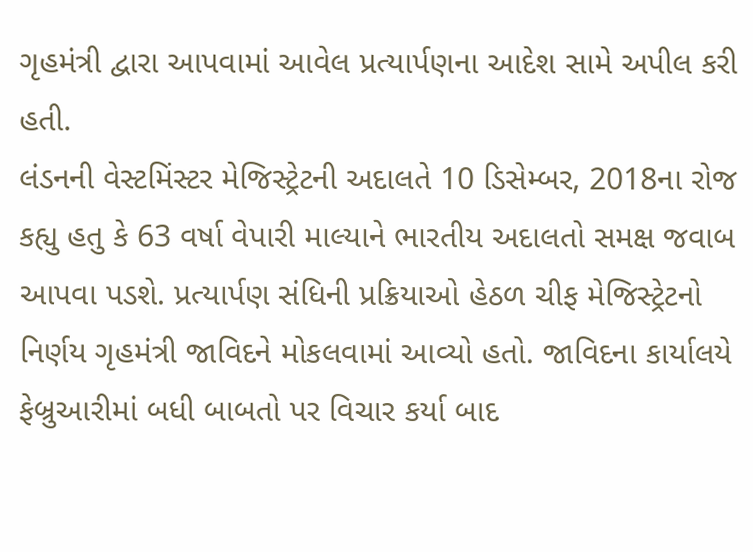ગૃહમંત્રી દ્વારા આપવામાં આવેલ પ્રત્યાર્પણના આદેશ સામે અપીલ કરી હતી.
લંડનની વેસ્ટમિંસ્ટર મેજિસ્ટ્રેટની અદાલતે 10 ડિસેમ્બર, 2018ના રોજ કહ્યુ હતુ કે 63 વર્ષા વેપારી માલ્યાને ભારતીય અદાલતો સમક્ષ જવાબ આપવા પડશે. પ્રત્યાર્પણ સંધિની પ્રક્રિયાઓ હેઠળ ચીફ મેજિસ્ટ્રેટનો નિર્ણય ગૃહમંત્રી જાવિદને મોકલવામાં આવ્યો હતો. જાવિદના કાર્યાલયે ફેબ્રુઆરીમાં બધી બાબતો પર વિચાર કર્યા બાદ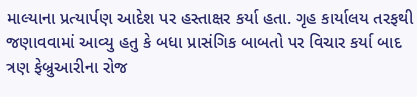માલ્યાના પ્રત્યાર્પણ આદેશ પર હસ્તાક્ષર કર્યા હતા. ગૃહ કાર્યાલય તરફથી જણાવવામાં આવ્યુ હતુ કે બધા પ્રાસંગિક બાબતો પર વિચાર કર્યા બાદ ત્રણ ફેબ્રુઆરીના રોજ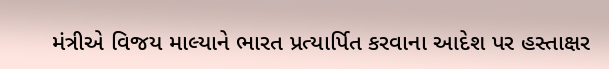મંત્રીએ વિજય માલ્યાને ભારત પ્રત્યાર્પિત કરવાના આદેશ પર હસ્તાક્ષર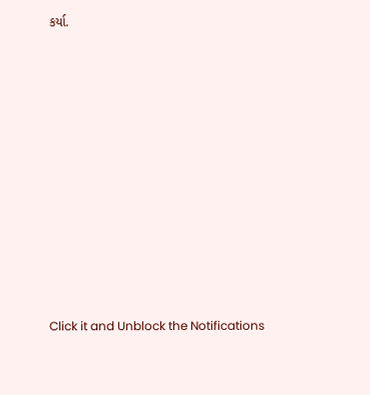કર્યા.












Click it and Unblock the Notifications